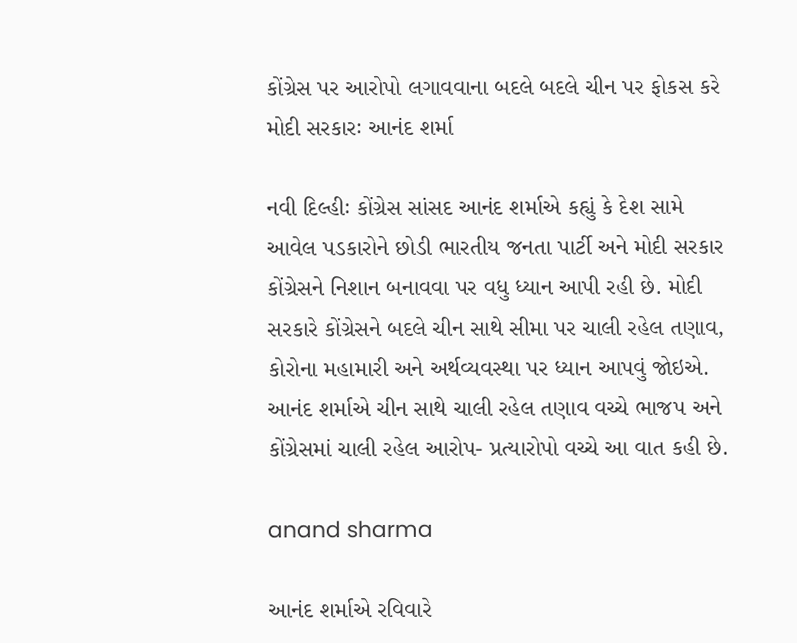કોંગ્રેસ પર આરોપો લગાવવાના બદલે બદલે ચીન પર ફોકસ કરે મોદી સરકારઃ આનંદ શર્મા

નવી દિલ્હીઃ કોંગ્રેસ સાંસદ આનંદ શર્માએ કહ્યું કે દેશ સામે આવેલ પડકારોને છોડી ભારતીય જનતા પાર્ટી અને મોદી સરકાર કોંગ્રેસને નિશાન બનાવવા પર વધુ ધ્યાન આપી રહી છે. મોદી સરકારે કોંગ્રેસને બદલે ચીન સાથે સીમા પર ચાલી રહેલ તણાવ, કોરોના મહામારી અને અર્થવ્યવસ્થા પર ધ્યાન આપવું જોઇએ. આનંદ શર્માએ ચીન સાથે ચાલી રહેલ તણાવ વચ્ચે ભાજપ અને કોંગ્રેસમાં ચાલી રહેલ આરોપ- પ્રત્યારોપો વચ્ચે આ વાત કહી છે.

anand sharma

આનંદ શર્માએ રવિવારે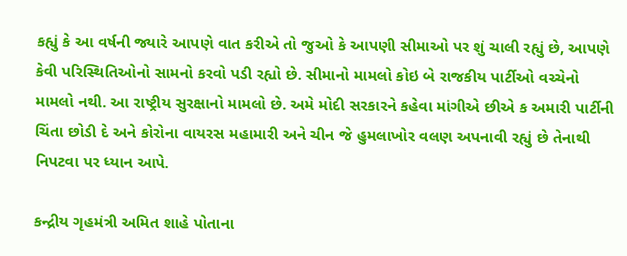કહ્યું કે આ વર્ષની જ્યારે આપણે વાત કરીએ તો જુઓ કે આપણી સીમાઓ પર શું ચાલી રહ્યું છે, આપણે કેવી પરિસ્થિતિઓનો સામનો કરવો પડી રહ્યો છે. સીમાનો મામલો કોઇ બે રાજકીય પાર્ટીઓ વચ્ચેનો મામલો નથી. આ રાષ્ટ્રીય સુરક્ષાનો મામલો છે. અમે મોદી સરકારને કહેવા માંગીએ છીએ ક અમારી પાર્ટીની ચિંતા છોડી દે અને કોરોના વાયરસ મહામારી અને ચીન જે હુમલાખોર વલણ અપનાવી રહ્યું છે તેનાથી નિપટવા પર ધ્યાન આપે.

કન્દ્રીય ગૃહમંત્રી અમિત શાહે પોતાના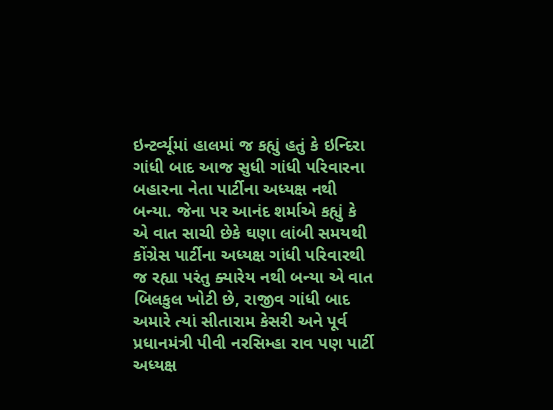ઇન્ટર્વ્યૂમાં હાલમાં જ કહ્યું હતું કે ઇન્દિરા ગાંધી બાદ આજ સુધી ગાંધી પરિવારના બહારના નેતા પાર્ટીના અધ્યક્ષ નથી બન્યા. જેના પર આનંદ શર્માએ કહ્યું કે એ વાત સાચી છેકે ઘણા લાંબી સમયથી કોંગ્રેસ પાર્ટીના અધ્યક્ષ ગાંધી પરિવારથી જ રહ્યા પરંતુ ક્યારેય નથી બન્યા એ વાત બિલકુલ ખોટી છે, રાજીવ ગાંધી બાદ અમારે ત્યાં સીતારામ કેસરી અને પૂર્વ પ્રધાનમંત્રી પીવી નરસિમ્હા રાવ પણ પાર્ટી અધ્યક્ષ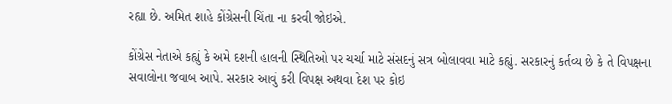રહ્યા છે. અમિત શાહે કોંગ્રેસની ચિંતા ના કરવી જોઇએ.

કોંગ્રેસ નેતાએ કહ્યું કે અમે દશની હાલની સ્થિતિઓ પર ચર્ચા માટે સંસદનું સત્ર બોલાવવા માટે કહ્યું. સરકારનું કર્તવ્ય છે કે તે વિપક્ષના સવાલોના જવાબ આપે. સરકાર આવું કરી વિપક્ષ અથવા દેશ પર કોઇ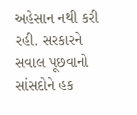અહેસાન નથી કરી રહી. સરકારને સવાલ પૂછવાનો સાંસદોને હક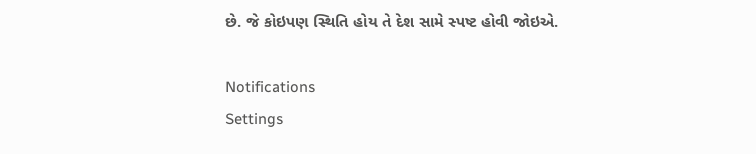છે. જે કોઇપણ સ્થિતિ હોય તે દેશ સામે સ્પષ્ટ હોવી જોઇએ.

Notifications
Settings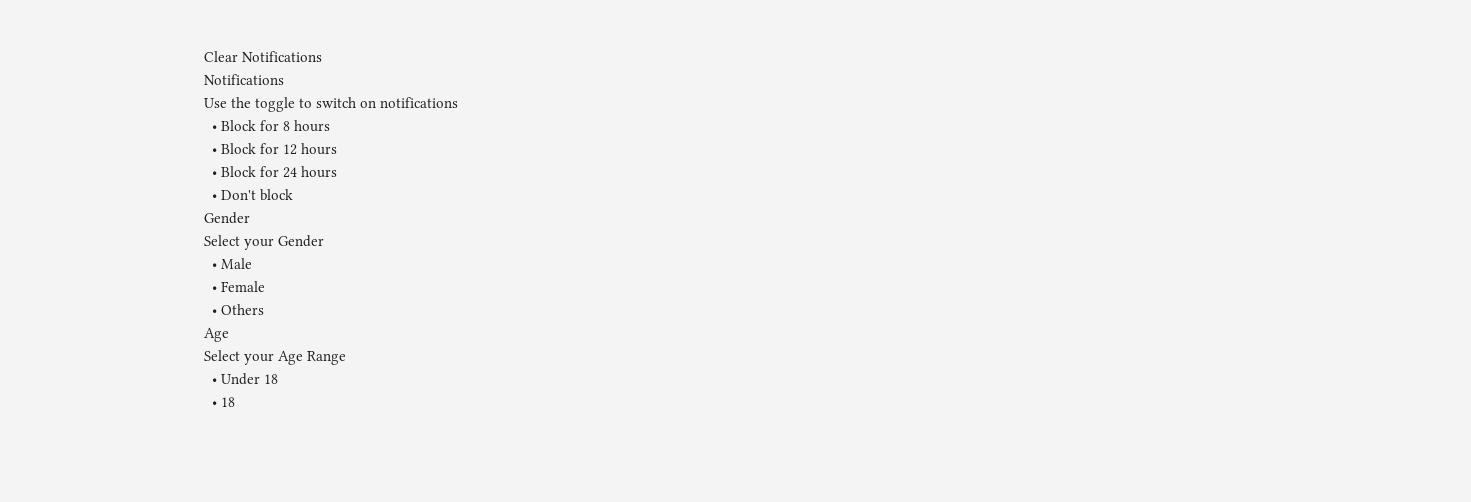Clear Notifications
Notifications
Use the toggle to switch on notifications
  • Block for 8 hours
  • Block for 12 hours
  • Block for 24 hours
  • Don't block
Gender
Select your Gender
  • Male
  • Female
  • Others
Age
Select your Age Range
  • Under 18
  • 18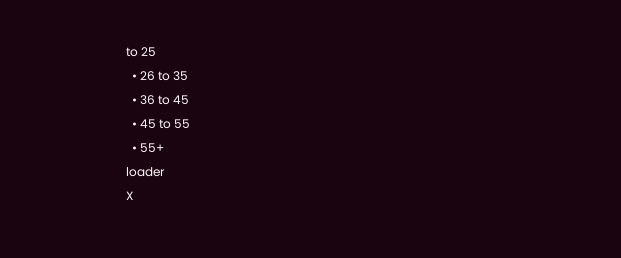to 25
  • 26 to 35
  • 36 to 45
  • 45 to 55
  • 55+
loader
X